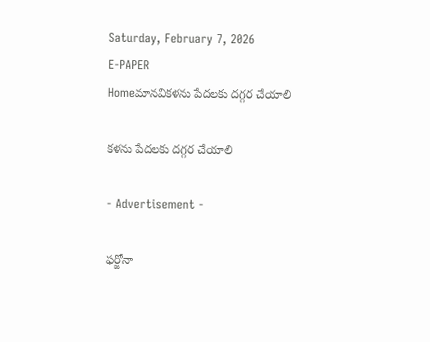Saturday, February 7, 2026
E-PAPER
Homeమానవికళను పేదలకు దగ్గర చేయాలి

కళను పేదలకు దగ్గర చేయాలి

- Advertisement -

ఫర్జోనా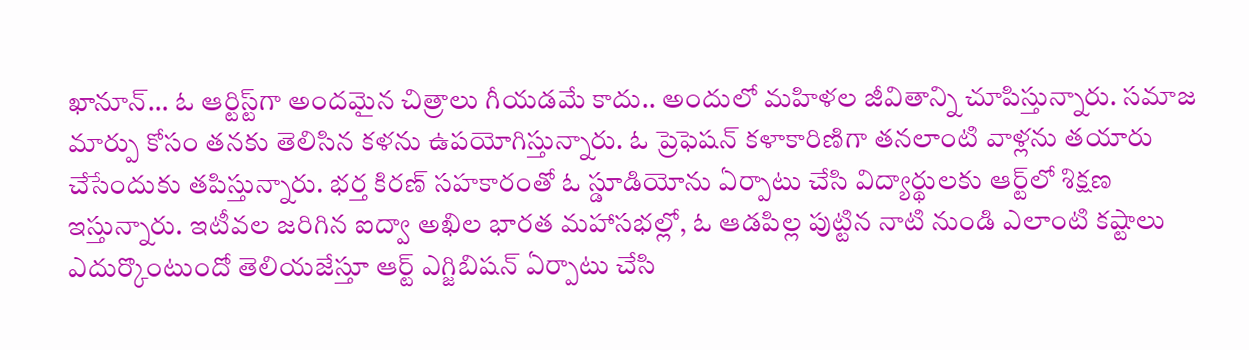ఖానూన్‌… ఓ ఆర్టిస్ట్‌గా అందమైన చిత్రాలు గీయడమే కాదు.. అందులో మహిళల జీవితాన్ని చూపిస్తున్నారు. సమాజ మార్పు కోసం తనకు తెలిసిన కళను ఉపయోగిస్తున్నారు. ఓ ప్రెఫెషన్‌ కళాకారిణిగా తనలాంటి వాళ్లను తయారు చేసేందుకు తపిస్తున్నారు. భర్త కిరణ్‌ సహకారంతో ఓ స్డూడియోను ఏర్పాటు చేసి విద్యార్థులకు ఆర్ట్‌లో శిక్షణ ఇస్తున్నారు. ఇటీవల జరిగిన ఐద్వా అఖిల భారత మహాసభల్లో, ఓ ఆడపిల్ల పుట్టిన నాటి నుండి ఎలాంటి కష్టాలు ఎదుర్కొంటుందో తెలియజేస్తూ ఆర్ట్‌ ఎగ్జిబిషన్‌ ఏర్పాటు చేసి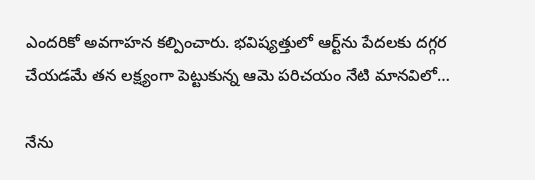ఎందరికో అవగాహన కల్పించారు. భవిష్యత్తులో ఆర్ట్‌ను పేదలకు దగ్గర చేయడమే తన లక్ష్యంగా పెట్టుకున్న ఆమె పరిచయం నేటి మానవిలో…

నేను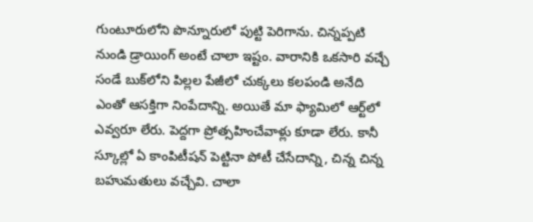గుంటూరులోని పొన్నూరులో పుట్టి పెరిగాను. చిన్నప్పటి నుండి డ్రాయింగ్‌ అంటే చాలా ఇష్టం. వారానికి ఒకసారి వచ్చే సండే బుక్‌లోని పిల్లల పేజీలో చుక్కలు కలపండి అనేది ఎంతో ఆసక్తిగా నింపేదాన్ని. అయితే మా ఫ్యామిలో ఆర్ట్‌లో ఎవ్వరూ లేరు. పెద్దగా ప్రోత్సహించేవాళ్లు కూడా లేరు. కానీ స్కూల్లో ఏ కాంపిటీషన్‌ పెట్టినా పోటీ చేసేదాన్ని, చిన్న చిన్న బహుమతులు వచ్చేవి. చాలా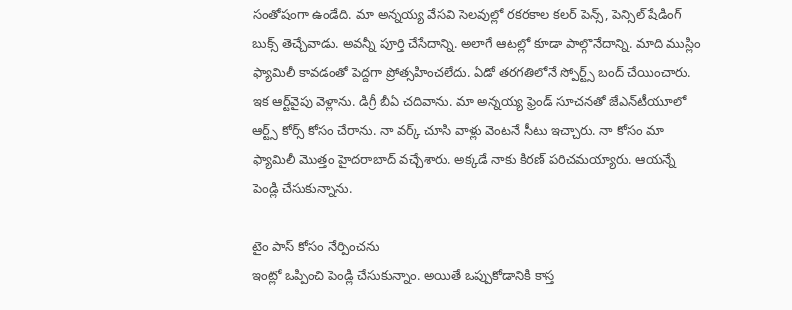సంతోషంగా ఉండేది. మా అన్నయ్య వేసవి సెలవుల్లో రకరకాల కలర్‌ పెన్స్‌, పెన్సిల్‌ షేడింగ్‌ బుక్స్‌ తెచ్చేవాడు. అవన్నీ పూర్తి చేసేదాన్ని. అలాగే ఆటల్లో కూడా పాల్గొనేదాన్ని. మాది ముస్లిం ఫ్యామిలీ కావడంతో పెద్దగా ప్రోత్సహించలేదు. ఏడో తరగతిలోనే స్పోర్ట్స్‌ బంద్‌ చేయించారు. ఇక ఆర్ట్‌వైపు వెళ్లాను. డిగ్రీ బీఏ చదివాను. మా అన్నయ్య ఫ్రెండ్‌ సూచనతో జేఎన్‌టీయూలో ఆర్ట్స్‌ కోర్స్‌ కోసం చేరాను. నా వర్క్‌ చూసి వాళ్లు వెంటనే సీటు ఇచ్చారు. నా కోసం మా ఫ్యామిలీ మొత్తం హైదరాబాద్‌ వచ్చేశారు. అక్కడే నాకు కిరణ్‌ పరిచమయ్యారు. ఆయన్నే పెండ్లి చేసుకున్నాను.

టైం పాస్‌ కోసం నేర్పించను
ఇంట్లో ఒప్పించి పెండ్లి చేసుకున్నాం. అయితే ఒప్పుకోడానికి కాస్త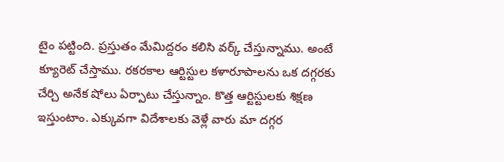టైం పట్టింది. ప్రస్తుతం మేమిద్దరం కలిసి వర్క్‌ చేస్తున్నాము. అంటే క్యూరెట్‌ చేస్తాము. రకరకాల ఆర్టిస్టుల కళారూపాలను ఒక దగ్గరకు చేర్చి అనేక షోలు ఏర్పాటు చేస్తున్నాం. కొత్త ఆర్టిస్టులకు శిక్షణ ఇస్తుంటాం. ఎక్కువగా విదేశాలకు వెళ్లే వారు మా దగ్గర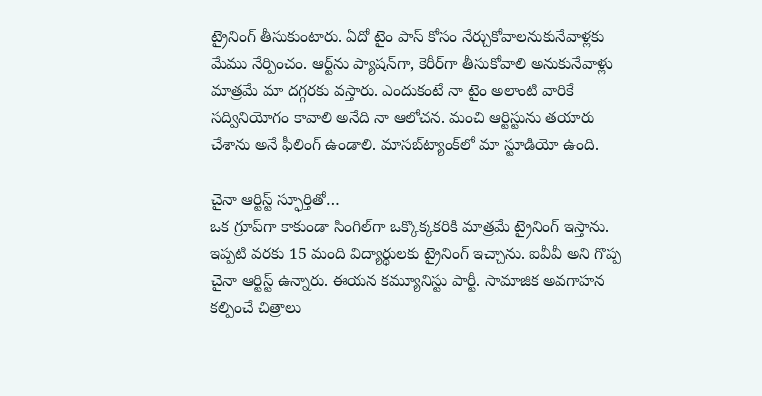ట్రైనింగ్‌ తీసుకుంటారు. ఏదో టైం పాస్‌ కోసం నేర్చుకోవాలనుకునేవాళ్లకు మేము నేర్పించం. ఆర్ట్‌ను ప్యాషన్‌గా, కెరీర్‌గా తీసుకోవాలి అనుకునేవాళ్లు మాత్రమే మా దగ్గరకు వస్తారు. ఎందుకంటే నా టైం అలాంటి వారికే సద్వినియోగం కావాలి అనేది నా ఆలోచన. మంచి ఆర్టిస్టును తయారు చేశాను అనే ఫీలింగ్‌ ఉండాలి. మాసబ్‌ట్యాంక్‌లో మా స్టూడియో ఉంది.

చైనా ఆర్టిస్ట్‌ స్ఫూర్తితో…
ఒక గ్రూప్‌గా కాకుండా సింగిల్‌గా ఒక్కొక్కకరికి మాత్రమే ట్రైనింగ్‌ ఇస్తాను. ఇప్పటి వరకు 15 మంది విద్యార్థులకు ట్రైనింగ్‌ ఇచ్చాను. ఐవీవీ అని గొప్ప చైనా ఆర్టిస్ట్‌ ఉన్నారు. ఈయన కమ్యూనిస్టు పార్టీ. సామాజిక అవగాహన కల్పించే చిత్రాలు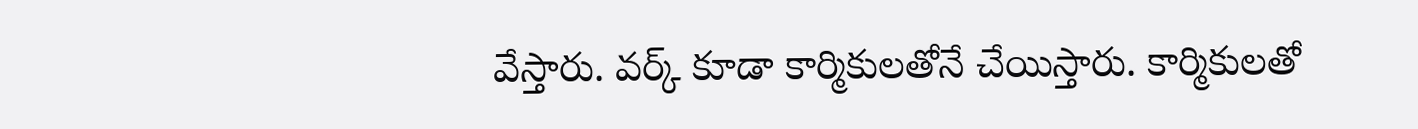వేస్తారు. వర్క్‌ కూడా కార్మికులతోనే చేయిస్తారు. కార్మికులతో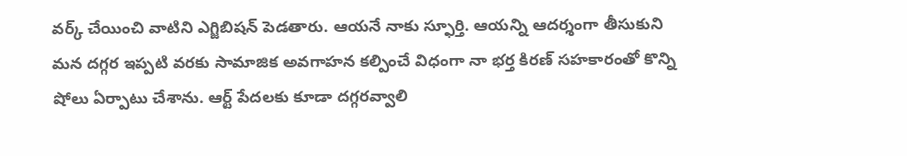వర్క్‌ చేయించి వాటిని ఎగ్జిబిషన్‌ పెడతారు. ఆయనే నాకు స్ఫూర్తి. ఆయన్ని ఆదర్శంగా తీసుకుని మన దగ్గర ఇప్పటి వరకు సామాజిక అవగాహన కల్పించే విధంగా నా భర్త కిరణ్‌ సహకారంతో కొన్ని షోలు ఏర్పాటు చేశాను. ఆర్ట్‌ పేదలకు కూడా దగ్గరవ్వాలి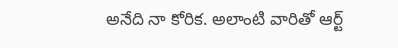అనేది నా కోరిక. అలాంటి వారితో ఆర్ట్‌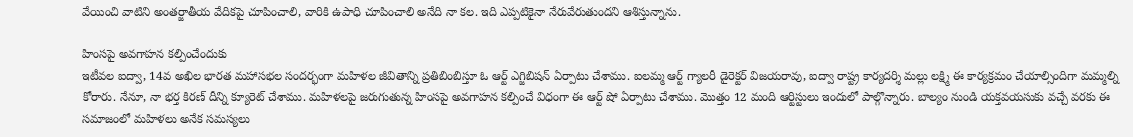వేయించి వాటిని అంతర్జాతీయ వేదికపై చూపించాలి, వారికి ఉపాధి చూపించాలి అనేది నా కల. ఇది ఎప్పటికైనా నేరువేరుతుందని ఆశిస్తున్నాను.

హింసపై అవగాహన కల్పించేందుకు
ఇటీవల ఐద్వా, 14వ అఖిల భారత మహాసభల సందర్భంగా మహిళల జీవితాన్ని ప్రతిబింబిస్తూ ఓ ఆర్ట్‌ ఎగ్జిబిషన్‌ ఏర్పాటు చేశాము. ఐలమ్మ ఆర్ట్‌ గ్యాలరీ డైరెక్టర్‌ విజయరావు, ఐద్వా రాష్ట్ర కార్యదర్శి మల్లు లక్ష్మి ఈ కార్యక్రమం చేయాల్సిందిగా మమ్మల్ని కోరారు. నేనూ, నా భర్త కిరణ్‌ దీన్ని క్యూరెట్‌ చేశాము. మహిళలపై జరుగుతున్న హింసపై అవగాహన కల్పించే విధంగా ఈ ఆర్ట్‌ షో ఏర్పాటు చేశాము. మొత్తం 12 మంది ఆర్టిస్టులు ఇందులో పాల్గొన్నారు. బాల్యం నుండి యక్తవయసుకు వచ్చే వరకు ఈ సమాజంలో మహిళలు అనేక సమస్యలు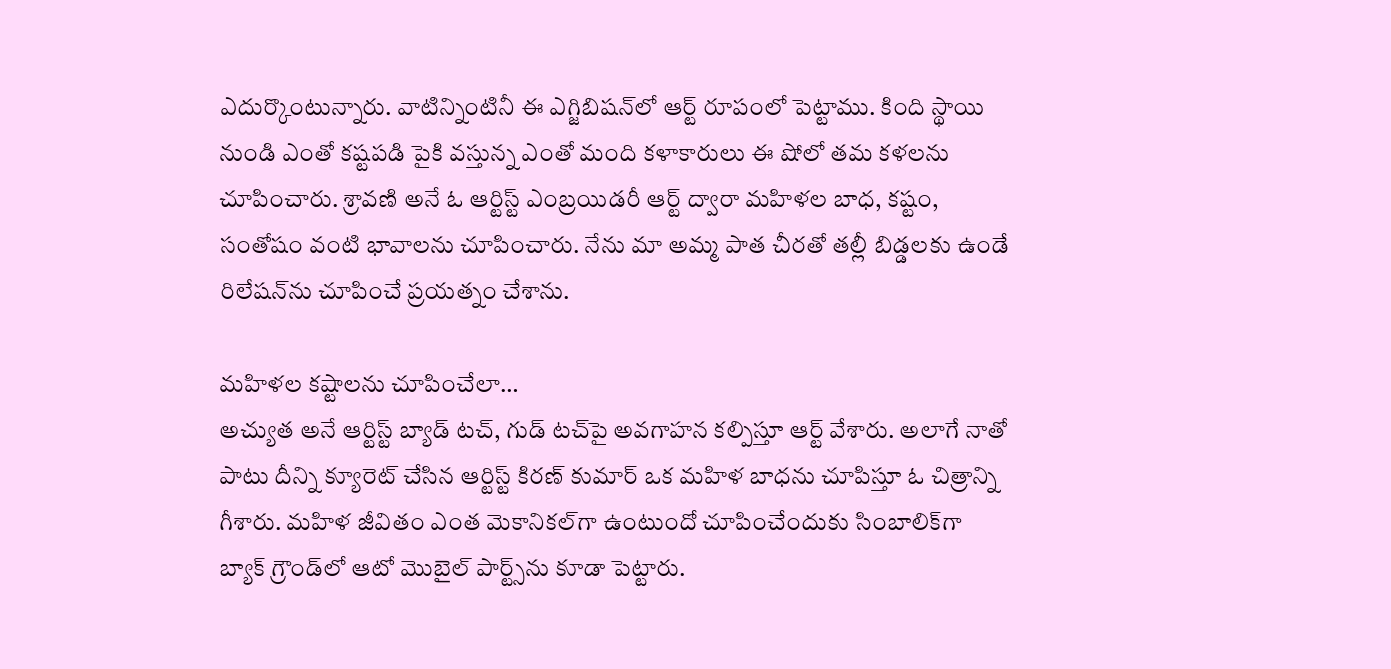ఎదుర్కొంటున్నారు. వాటిన్నింటినీ ఈ ఎగ్జిబిషన్‌లో ఆర్ట్‌ రూపంలో పెట్టాము. కింది స్థాయి నుండి ఎంతో కష్టపడి పైకి వస్తున్న ఎంతో మంది కళాకారులు ఈ షోలో తమ కళలను చూపించారు. శ్రావణి అనే ఓ ఆర్టిస్ట్‌ ఎంబ్రయిడరీ ఆర్ట్‌ ద్వారా మహిళల బాధ, కష్టం, సంతోషం వంటి భావాలను చూపించారు. నేను మా అమ్మ పాత చీరతో తల్లీ బిడ్డలకు ఉండే రిలేషన్‌ను చూపించే ప్రయత్నం చేశాను.

మహిళల కష్టాలను చూపించేలా…
అచ్యుత అనే ఆర్టిస్ట్‌ బ్యాడ్‌ టచ్‌, గుడ్‌ టచ్‌పై అవగాహన కల్పిస్తూ ఆర్ట్‌ వేశారు. అలాగే నాతో పాటు దీన్ని క్యూరెట్‌ చేసిన ఆర్టిస్ట్‌ కిరణ్‌ కుమార్‌ ఒక మహిళ బాధను చూపిస్తూ ఓ చిత్రాన్ని గీశారు. మహిళ జీవితం ఎంత మెకానికల్‌గా ఉంటుందో చూపించేందుకు సింబాలిక్‌గా బ్యాక్‌ గ్రౌండ్‌లో ఆటో మొబైల్‌ పార్ట్స్‌ను కూడా పెట్టారు.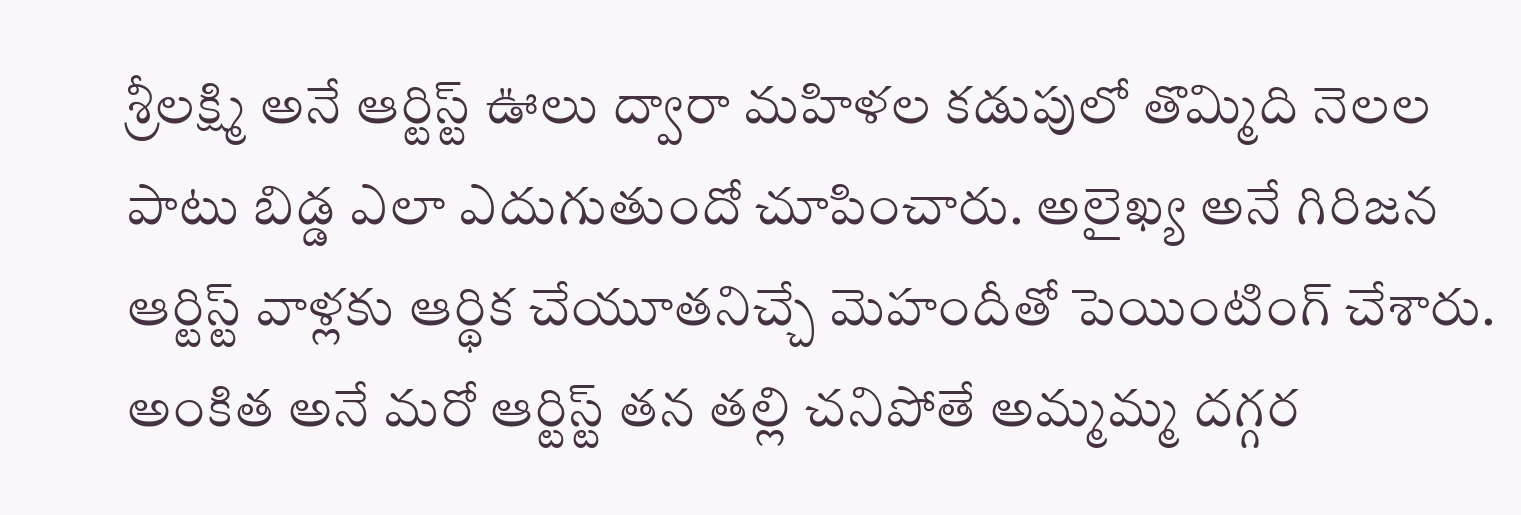శ్రీలక్ష్మి అనే ఆర్టిస్ట్‌ ఊలు ద్వారా మహిళల కడుపులో తొమ్మిది నెలల పాటు బిడ్డ ఎలా ఎదుగుతుందో చూపించారు. అలైఖ్య అనే గిరిజన ఆర్టిస్ట్‌ వాళ్లకు ఆర్థిక చేయూతనిచ్చే మెహందీతో పెయింటింగ్‌ చేశారు. అంకిత అనే మరో ఆర్టిస్ట్‌ తన తల్లి చనిపోతే అమ్మమ్మ దగ్గర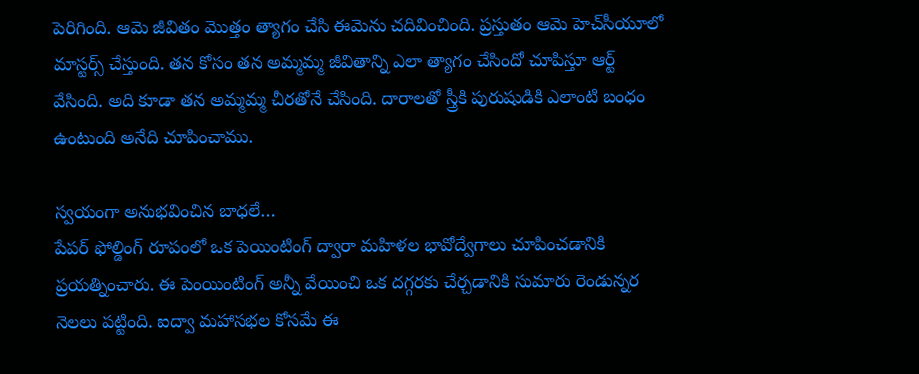పెరిగింది. ఆమె జీవితం మొత్తం త్యాగం చేసి ఈమెను చదివించింది. ప్రస్తుతం ఆమె హెచ్‌సీయూలో మాస్టర్స్‌ చేస్తుంది. తన కోసం తన అమ్మమ్మ జీవితాన్ని ఎలా త్యాగం చేసిందో చూపిస్తూ ఆర్ట్‌ వేసింది. అది కూడా తన అమ్మమ్మ చీరతోనే చేసింది. దారాలతో స్త్రీకి పురుషుడికి ఎలాంటి బంధం ఉంటుంది అనేది చూపించాము.

స్వయంగా అనుభవించిన బాధలే…
పేపర్‌ ఫోల్డింగ్‌ రూపంలో ఒక పెయింటింగ్‌ ద్వారా మహిళల భావోద్వేగాలు చూపించడానికి ప్రయత్నించారు. ఈ పెంయింటింగ్‌ అన్నీ వేయించి ఒక దగ్గరకు చేర్చడానికి సుమారు రెండున్నర నెలలు పట్టింది. ఐద్వా మహాసభల కోసమే ఈ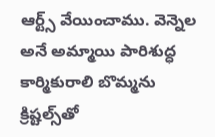ఆర్ట్స్‌ వేయించాము. వెన్నెల అనే అమ్మాయి పారిశుద్ధ కార్మికురాలి బొమ్మను క్రిష్టల్స్‌తో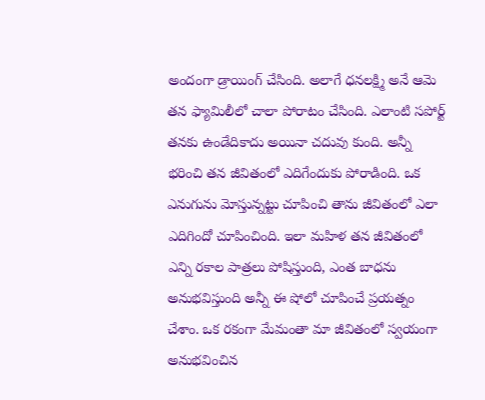అందంగా డ్రాయింగ్‌ చేసింది. అలాగే ధనలక్ష్మి అనే ఆమె తన ఫ్యామిలీలో చాలా పోరాటం చేసింది. ఎలాంటి సపోర్ట్‌ తనకు ఉండేదికాదు అయినా చదువు కుంది. అన్నీ భరించి తన జీవితంలో ఎదిగేందుకు పోరాడింది. ఒక ఎనుగును మోస్తున్నట్టు చూపించి తాను జీవితంలో ఎలా ఎదిగిందో చూపించింది. ఇలా మహిళ తన జీవితంలో ఎన్ని రకాల పాత్రలు పోషిస్తుంది, ఎంత బాధను అనుభవిస్తుంది అన్నీ ఈ షోలో చూపించే ప్రయత్నం చేశాం. ఒక రకంగా మేమంతా మా జీవితంలో స్వయంగా అనుభవించిన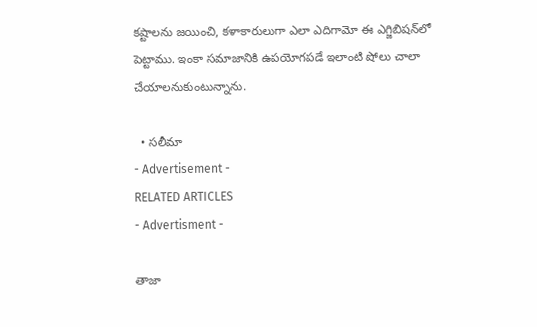కష్టాలను జయించి, కళాకారులుగా ఎలా ఎదిగామో ఈ ఎగ్జిబిషన్‌లో పెట్టాము. ఇంకా సమాజానికి ఉపయోగపడే ఇలాంటి షోలు చాలా చేయాలనుకుంటున్నాను.

  • సలీమా
- Advertisement -
RELATED ARTICLES
- Advertisment -

తాజా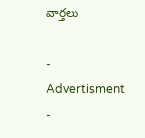వార్తలు

- Advertisment -